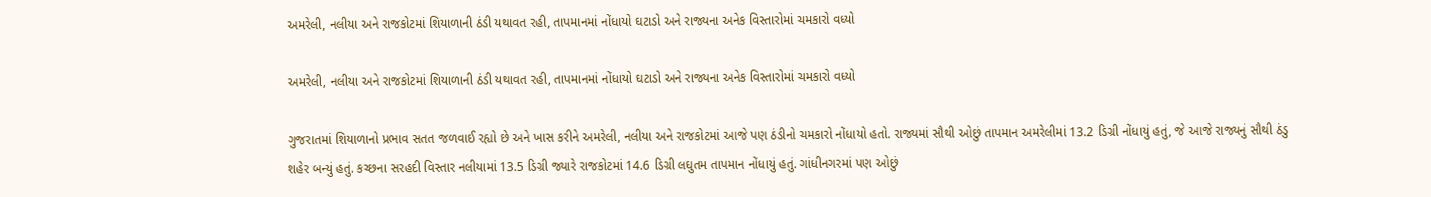અમરેલી, નલીયા અને રાજકોટમાં શિયાળાની ઠંડી યથાવત રહી, તાપમાનમાં નોંધાયો ઘટાડો અને રાજ્યના અનેક વિસ્તારોમાં ચમકારો વધ્યો

અમરેલી, નલીયા અને રાજકોટમાં શિયાળાની ઠંડી યથાવત રહી, તાપમાનમાં નોંધાયો ઘટાડો અને રાજ્યના અનેક વિસ્તારોમાં ચમકારો વધ્યો

ગુજરાતમાં શિયાળાનો પ્રભાવ સતત જળવાઈ રહ્યો છે અને ખાસ કરીને અમરેલી, નલીયા અને રાજકોટમાં આજે પણ ઠંડીનો ચમકારો નોંધાયો હતો. રાજ્યમાં સૌથી ઓછું તાપમાન અમરેલીમાં 13.2 ડિગ્રી નોંધાયું હતું, જે આજે રાજ્યનું સૌથી ઠંડુ શહેર બન્યું હતું. કચ્છના સરહદી વિસ્તાર નલીયામાં 13.5 ડિગ્રી જ્યારે રાજકોટમાં 14.6 ડિગ્રી લઘુતમ તાપમાન નોંધાયું હતું. ગાંધીનગરમાં પણ ઓછું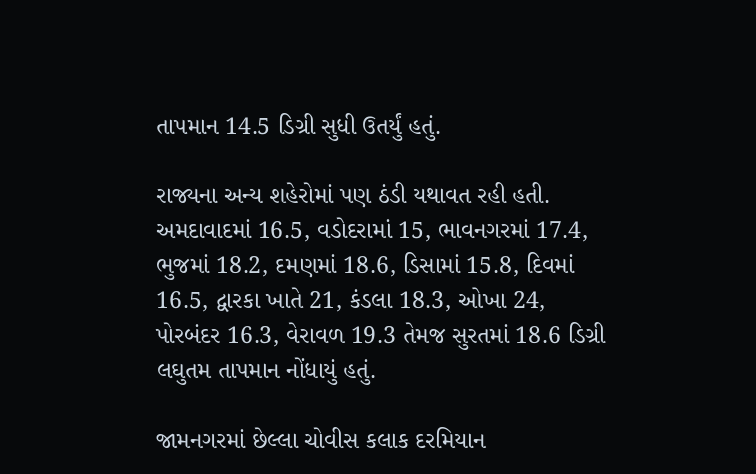તાપમાન 14.5 ડિગ્રી સુધી ઉતર્યું હતું.

રાજ્યના અન્ય શહેરોમાં પણ ઠંડી યથાવત રહી હતી. અમદાવાદમાં 16.5, વડોદરામાં 15, ભાવનગરમાં 17.4, ભુજમાં 18.2, દમણમાં 18.6, ડિસામાં 15.8, દિવમાં 16.5, દ્વારકા ખાતે 21, કંડલા 18.3, ઓખા 24, પોરબંદર 16.3, વેરાવળ 19.3 તેમજ સુરતમાં 18.6 ડિગ્રી લઘુતમ તાપમાન નોંધાયું હતું.

જામનગરમાં છેલ્લા ચોવીસ કલાક દરમિયાન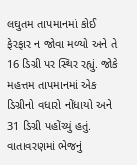લઘુતમ તાપમાનમાં કોઈ ફેરફાર ન જોવા મળ્યો અને તે 16 ડિગ્રી પર સ્થિર રહ્યું. જોકે મહત્તમ તાપમાનમાં એક ડિગ્રીનો વધારો નોંધાયો અને 31 ડિગ્રી પહોંચ્યું હતું. વાતાવરણમાં ભેજનું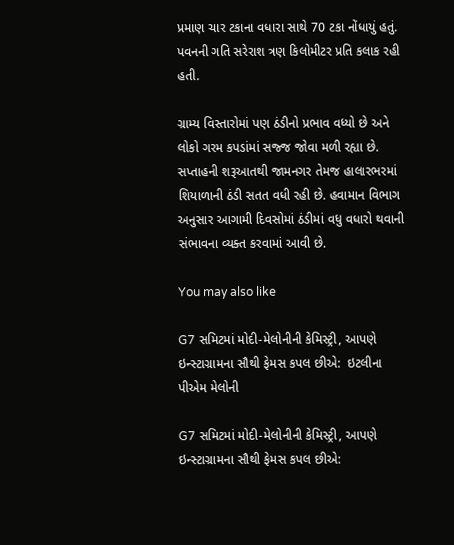પ્રમાણ ચાર ટકાના વધારા સાથે 70 ટકા નોંધાયું હતું. પવનની ગતિ સરેરાશ ત્રણ કિલોમીટર પ્રતિ કલાક રહી હતી.

ગ્રામ્ય વિસ્તારોમાં પણ ઠંડીનો પ્રભાવ વધ્યો છે અને લોકો ગરમ કપડાંમાં સજ્જ જોવા મળી રહ્યા છે. સપ્તાહની શરૂઆતથી જામનગર તેમજ હાલારભરમાં શિયાળાની ઠંડી સતત વધી રહી છે. હવામાન વિભાગ અનુસાર આગામી દિવસોમાં ઠંડીમાં વધુ વધારો થવાની સંભાવના વ્યક્ત કરવામાં આવી છે.

You may also like

G7 સમિટમાં મોદી-મેલોનીની કેમિસ્ટ્રી, આપણે ઇન્સ્ટાગ્રામના સૌથી ફેમસ કપલ છીએ:  ઇટલીના પીએમ મેલોની

G7 સમિટમાં મોદી-મેલોનીની કેમિસ્ટ્રી, આપણે ઇન્સ્ટાગ્રામના સૌથી ફેમસ કપલ છીએ: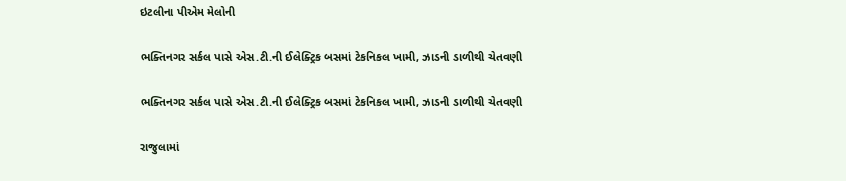ઇટલીના પીએમ મેલોની

ભક્તિનગર સર્કલ પાસે એસ.ટી.ની ઈલેક્ટ્રિક બસમાં ટેકનિકલ ખામી, ઝાડની ડાળીથી ચેતવણી

ભક્તિનગર સર્કલ પાસે એસ.ટી.ની ઈલેક્ટ્રિક બસમાં ટેકનિકલ ખામી, ઝાડની ડાળીથી ચેતવણી

રાજુલામાં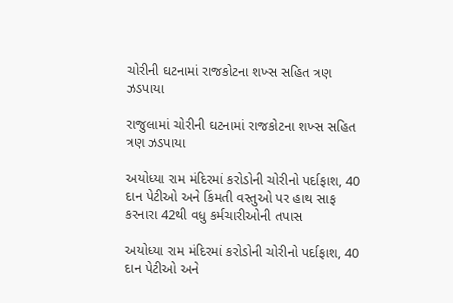ચોરીની ઘટનામાં રાજકોટના શખ્સ સહિત ત્રણ ઝડપાયા

રાજુલામાં ચોરીની ઘટનામાં રાજકોટના શખ્સ સહિત ત્રણ ઝડપાયા

અયોધ્યા રામ મંદિરમાં કરોડોની ચોરીનો પર્દાફાશ, 40 દાન પેટીઓ અને કિંમતી વસ્તુઓ પર હાથ સાફ કરનારા 42થી વધુ કર્મચારીઓની તપાસ

અયોધ્યા રામ મંદિરમાં કરોડોની ચોરીનો પર્દાફાશ, 40 દાન પેટીઓ અને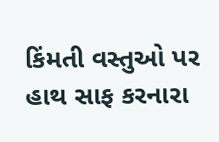કિંમતી વસ્તુઓ પર હાથ સાફ કરનારા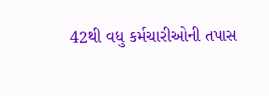42થી વધુ કર્મચારીઓની તપાસ